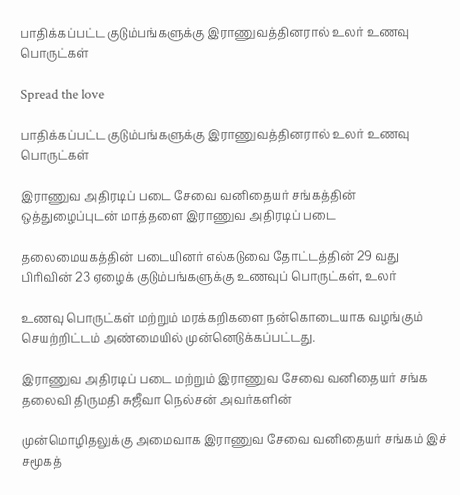பாதிக்கப்பட்ட குடும்பங்களுக்கு இராணுவத்தினரால் உலர் உணவு பொருட்கள்

Spread the love

பாதிக்கப்பட்ட குடும்பங்களுக்கு இராணுவத்தினரால் உலர் உணவு பொருட்கள்

இராணுவ அதிரடிப் படை சேவை வனிதையர் சங்கத்தின் ஒத்துழைப்புடன் மாத்தளை இராணுவ அதிரடிப் படை

தலைமையகத்தின் படையினர் எல்கடுவை தோட்டத்தின் 29 வது பிரிவின் 23 ஏழைக் குடும்பங்களுக்கு உணவுப் பொருட்கள், உலர்

உணவு பொருட்கள் மற்றும் மரக்கறிகளை நன்கொடையாக வழங்கும் செயற்றிட்டம் அண்மையில் முன்னெடுக்கப்பட்டது.

இராணுவ அதிரடிப் படை மற்றும் இராணுவ சேவை வனிதையர் சங்க தலைவி திருமதி சுஜீவா நெல்சன் அவர்களின்

முன்மொழிதலுக்கு அமைவாக இராணுவ சேவை வனிதையர் சங்கம் இச் சமூகத்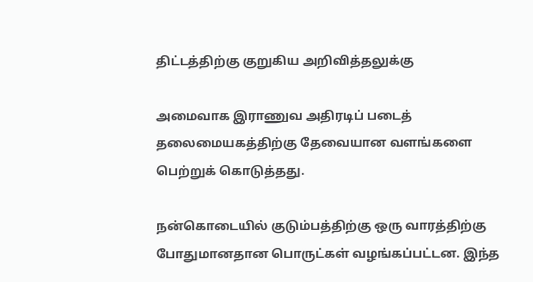திட்டத்திற்கு குறுகிய அறிவித்தலுக்கு

அமைவாக இராணுவ அதிரடிப் படைத் தலைமையகத்திற்கு தேவையான வளங்களை பெற்றுக் கொடுத்தது.

நன்கொடையில் குடும்பத்திற்கு ஒரு வாரத்திற்கு போதுமானதான பொருட்கள் வழங்கப்பட்டன. இந்த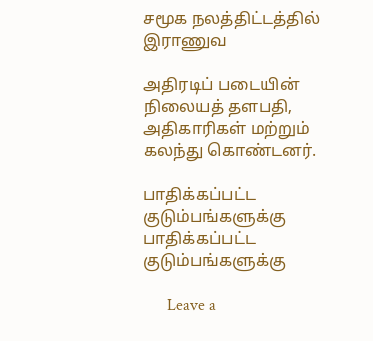சமூக நலத்திட்டத்தில் இராணுவ

அதிரடிப் படையின் நிலையத் தளபதி, அதிகாரிகள் மற்றும் கலந்து கொண்டனர்.

பாதிக்கப்பட்ட குடும்பங்களுக்கு
பாதிக்கப்பட்ட குடும்பங்களுக்கு

      Leave a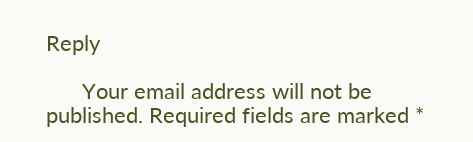Reply

      Your email address will not be published. Required fields are marked *